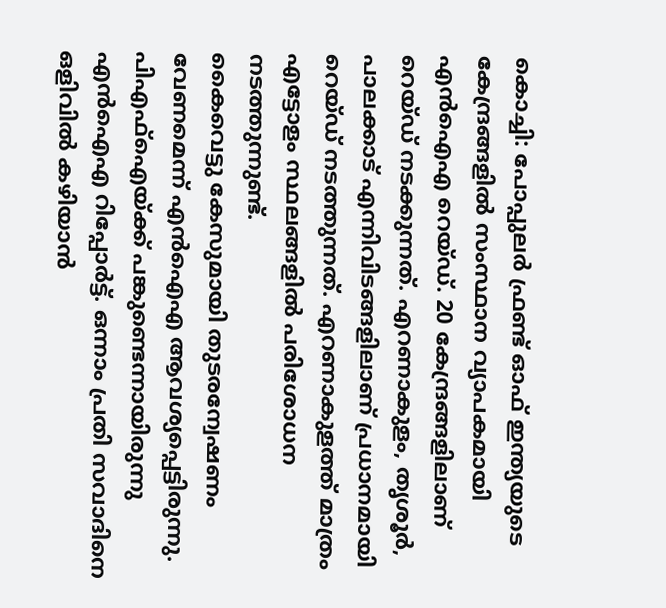കൊച്ചി: പോപ്പുലർ ഫ്രണ്ട് ഓഫ് ഇന്ത്യയുടെ കേന്ദ്രങ്ങളിൽ സംസ്ഥാന വ്യാപകമായി എൻഐഎ റെയ്ഡ്. 20 കേന്ദ്രങ്ങളിലാണ് റെയ്ഡ് നടക്കുന്നത്. എറണാകുളം, തൃശൂർ, പാലക്കാട് എന്നിവിടങ്ങളിലാണ് പ്രധാനമായി റെയ്ഡ് നടത്തുന്നത്. എറണാകുളത്ത് മാത്രം എട്ടോളം സ്ഥലങ്ങളിൽ പരിശോധന നടത്തുന്നുണ്ട്.
കൈവെട്ടു കേസുമായി തുടരന്വേഷണം വേണമെന്ന് എൻഐഎ ആവശ്യപ്പെട്ടിരുന്നു. പിഎഫ്ഐയ്ക്ക് പങ്കുണ്ടെന്നായിരുന്നു എൻഐഎ റിപ്പോർട്ട്. ഒന്നാം പ്രതി സവാദിനെ ഒളിവിൽ കഴിയാൻ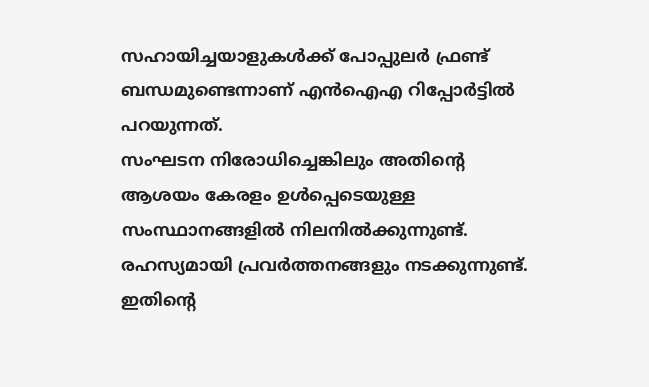സഹായിച്ചയാളുകൾക്ക് പോപ്പുലർ ഫ്രണ്ട് ബന്ധമുണ്ടെന്നാണ് എൻഐഎ റിപ്പോർട്ടിൽ പറയുന്നത്.
സംഘടന നിരോധിച്ചെങ്കിലും അതിന്റെ ആശയം കേരളം ഉൾപ്പെടെയുള്ള സംസ്ഥാനങ്ങളിൽ നിലനിൽക്കുന്നുണ്ട്. രഹസ്യമായി പ്രവർത്തനങ്ങളും നടക്കുന്നുണ്ട്. ഇതിന്റെ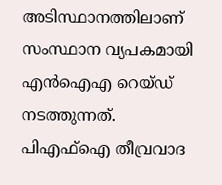അടിസ്ഥാനത്തിലാണ് സംസ്ഥാന വ്യപകമായി എൻഐഎ റെയ്ഡ് നടത്തുന്നത്. പിഎഫ്ഐ തീവ്രവാദ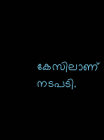കേസിലാണ് നടപടി.